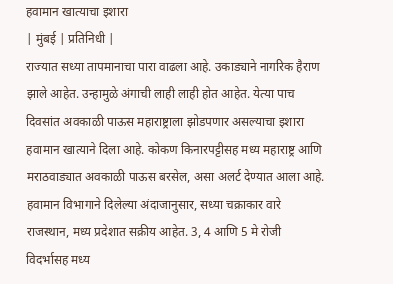हवामान खात्याचा इशारा
| मुंबई | प्रतिनिधी |
राज्यात सध्या तापमानाचा पारा वाढला आहे. उकाड्याने नागरिक हैराण झाले आहेत. उन्हामुळे अंगाची लाही लाही होत आहेत. येत्या पाच दिवसांत अवकाळी पाऊस महाराष्ट्राला झोडपणार असल्याचा इशारा हवामान खात्याने दिला आहे. कोकण किनारपट्टीसह मध्य महाराष्ट्र आणि मराठवाड्यात अवकाळी पाऊस बरसेल, असा अलर्ट देण्यात आला आहे.
हवामान विभागाने दिलेल्या अंदाजानुसार, सध्या चक्राकार वारे राजस्थान, मध्य प्रदेशात सक्रीय आहेत. 3, 4 आणि 5 मे रोजी विदर्भासह मध्य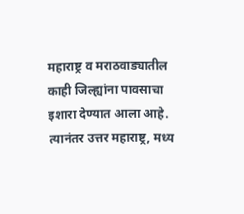महाराष्ट्र व मराठवाड्यातील काही जिल्ह्यांना पावसाचा इशारा देण्यात आला आहे. त्यानंतर उत्तर महाराष्ट्र, मध्य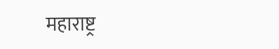महाराष्ट्र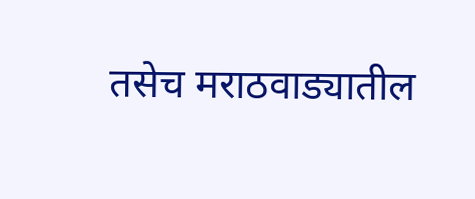तसेच मराठवाड्यातील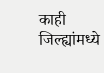काही जिल्ह्यांमध्ये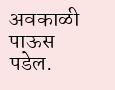अवकाळी पाऊस पडेल.